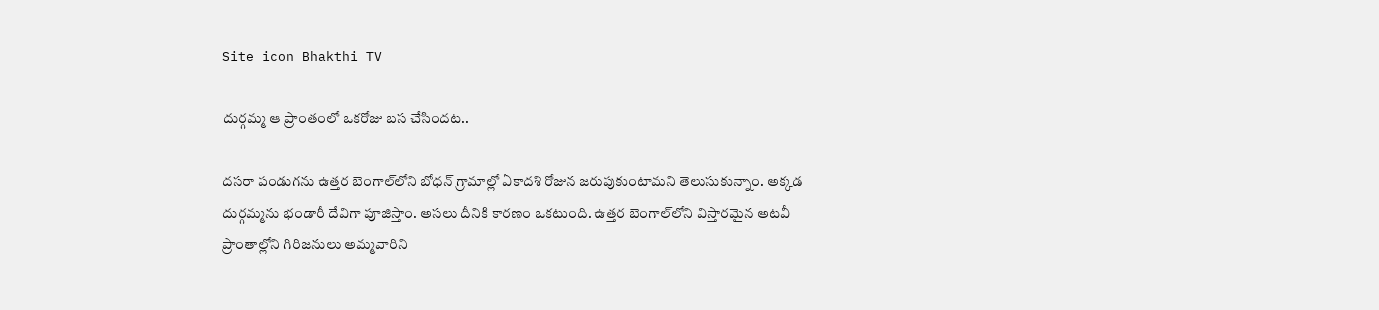Site icon Bhakthi TV

దుర్గమ్మ ఆ ప్రాంతంలో ఒకరోజు బస చేసిందట..

దసరా పండుగను ఉత్తర బెంగాల్‌లోని బోధన్ గ్రామాల్లో ఏకాదశి రోజున జరుపుకుంటామని తెలుసుకున్నాం. అక్కడ దుర్గమ్మను భండారీ దేవిగా పూజిస్తాం. అసలు దీనికి కారణం ఒకటుంది. ఉత్తర బెంగాల్‌లోని విస్తారమైన అటవీ ప్రాంతాల్లోని గిరిజనులు అమ్మవారిని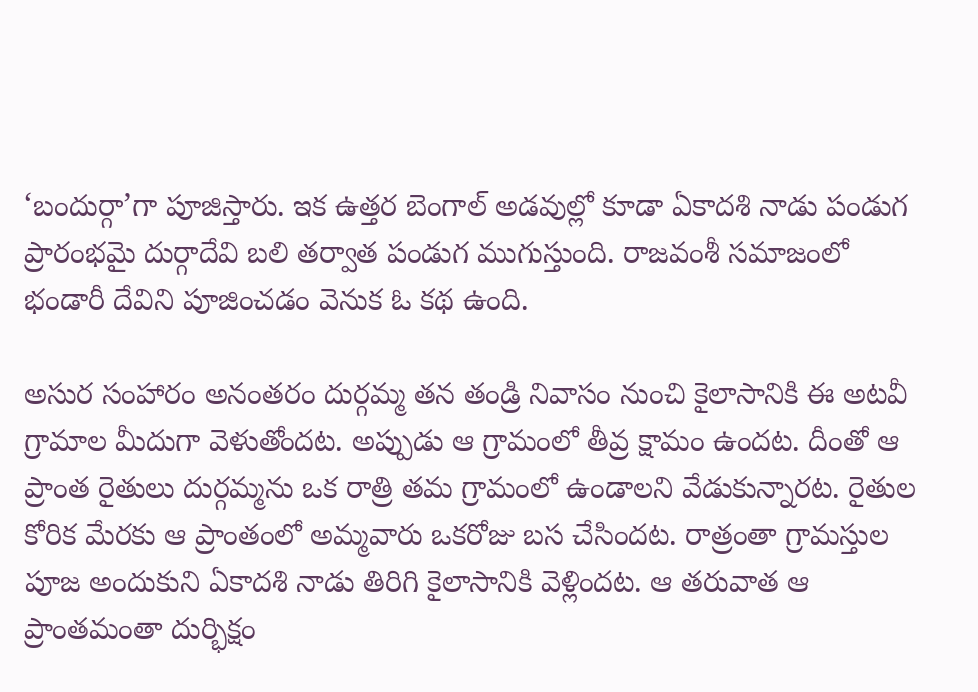‘బందుర్గా’గా పూజిస్తారు. ఇక ఉత్తర బెంగాల్ అడవుల్లో కూడా ఏకాదశి నాడు పండుగ ప్రారంభమై దుర్గాదేవి బలి తర్వాత పండుగ ముగుస్తుంది. రాజవంశీ సమాజంలో భండారీ దేవిని పూజించడం వెనుక ఓ కథ ఉంది.

అసుర సంహారం అనంతరం దుర్గమ్మ తన తండ్రి నివాసం నుంచి కైలాసానికి ఈ అటవీ గ్రామాల మీదుగా వెళుతోందట. అప్పుడు ఆ గ్రామంలో తీవ్ర క్షామం ఉందట. దీంతో ఆ ప్రాంత రైతులు దుర్గమ్మను ఒక రాత్రి తమ గ్రామంలో ఉండాలని వేడుకున్నారట. రైతుల కోరిక మేరకు ఆ ప్రాంతంలో అమ్మవారు ఒకరోజు బస చేసిందట. రాత్రంతా గ్రామస్తుల పూజ అందుకుని ఏకాదశి నాడు తిరిగి కైలాసానికి వెళ్లిందట. ఆ తరువాత ఆ ప్రాంతమంతా దుర్భిక్షం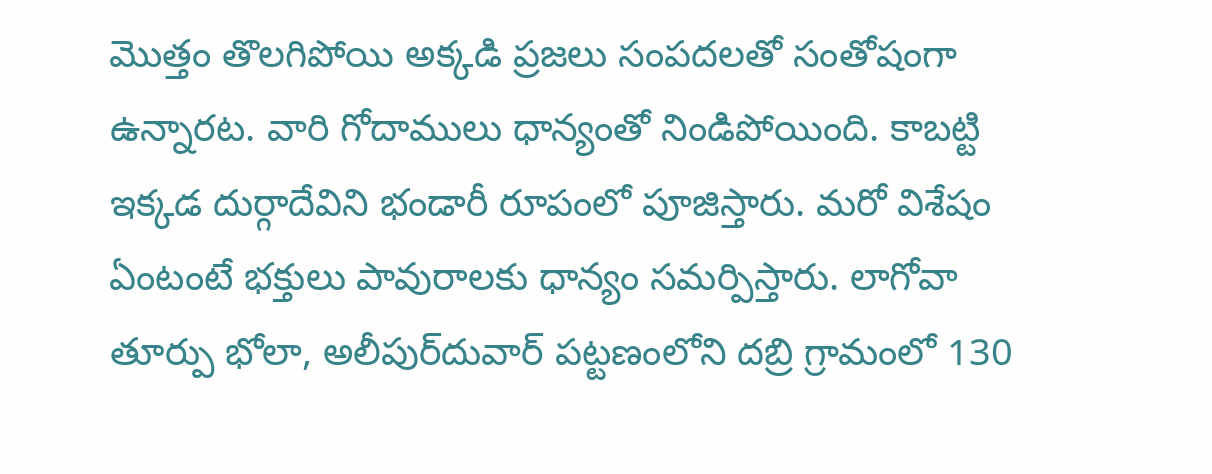మొత్తం తొలగిపోయి అక్కడి ప్రజలు సంపదలతో సంతోషంగా ఉన్నారట. వారి గోదాములు ధాన్యంతో నిండిపోయింది. కాబట్టి ఇక్కడ దుర్గాదేవిని భండారీ రూపంలో పూజిస్తారు. మరో విశేషం ఏంటంటే భక్తులు పావురాలకు ధాన్యం సమర్పిస్తారు. లాగోవా తూర్పు భోలా, అలీపుర్‌దువార్ పట్టణంలోని దబ్రి గ్రామంలో 130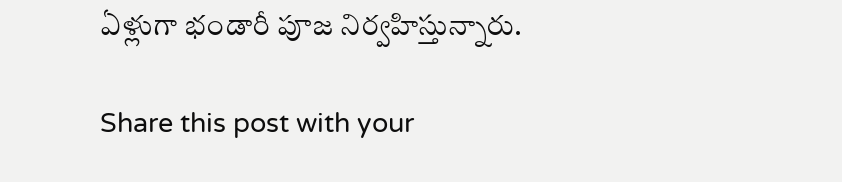ఏళ్లుగా భండారీ పూజ నిర్వహిస్తున్నారు.

Share this post with your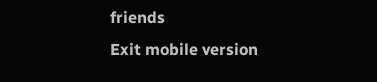friends
Exit mobile version